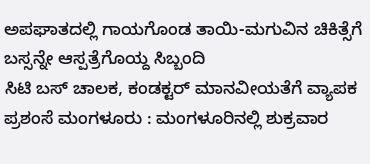ಅಪಘಾತದಲ್ಲಿ ಗಾಯಗೊಂಡ ತಾಯಿ-ಮಗುವಿನ ಚಿಕಿತ್ಸೆಗೆ ಬಸ್ಸನ್ನೇ ಆಸ್ಪತ್ರೆಗೊಯ್ದ ಸಿಬ್ಬಂದಿ
ಸಿಟಿ ಬಸ್ ಚಾಲಕ, ಕಂಡಕ್ಟರ್ ಮಾನವೀಯತೆಗೆ ವ್ಯಾಪಕ ಪ್ರಶಂಸೆ ಮಂಗಳೂರು : ಮಂಗಳೂರಿನಲ್ಲಿ ಶುಕ್ರವಾರ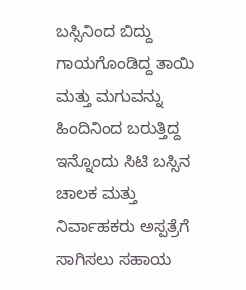ಬಸ್ಸಿನಿಂದ ಬಿದ್ದು ಗಾಯಗೊಂಡಿದ್ದ ತಾಯಿ ಮತ್ತು ಮಗುವನ್ನು ಹಿಂದಿನಿಂದ ಬರುತ್ತಿದ್ದ ಇನ್ನೊಂದು ಸಿಟಿ ಬಸ್ಸಿನ ಚಾಲಕ ಮತ್ತು ನಿರ್ವಾಹಕರು ಅಸ್ಪತ್ರೆಗೆ ಸಾಗಿಸಲು ಸಹಾಯ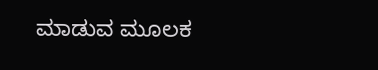ಮಾಡುವ ಮೂಲಕ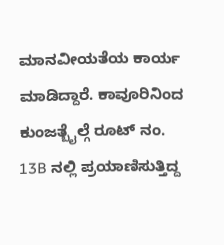ಮಾನವೀಯತೆಯ ಕಾರ್ಯ ಮಾಡಿದ್ದಾರೆ. ಕಾವೂರಿನಿಂದ ಕುಂಜತ್ಬೈಲ್ಗೆ ರೂಟ್ ನಂ. 13B ನಲ್ಲಿ ಪ್ರಯಾಣಿಸುತ್ತಿದ್ದ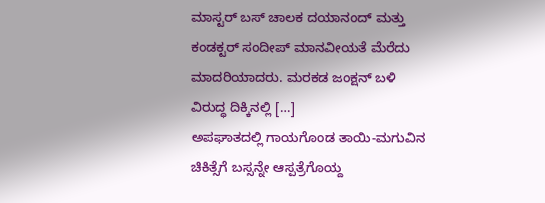ಮಾಸ್ಟರ್ ಬಸ್ ಚಾಲಕ ದಯಾನಂದ್ ಮತ್ತು ಕಂಡಕ್ಟರ್ ಸಂದೀಪ್ ಮಾನವೀಯತೆ ಮೆರೆದು ಮಾದರಿಯಾದರು. ಮರಕಡ ಜಂಕ್ಷನ್ ಬಳಿ ವಿರುದ್ಧ ದಿಕ್ಕಿನಲ್ಲಿ […]
ಅಪಘಾತದಲ್ಲಿ ಗಾಯಗೊಂಡ ತಾಯಿ-ಮಗುವಿನ ಚಿಕಿತ್ಸೆಗೆ ಬಸ್ಸನ್ನೇ ಆಸ್ಪತ್ರೆಗೊಯ್ದ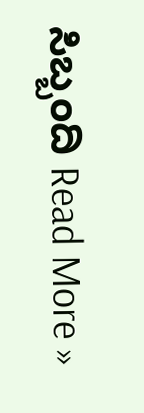ಸಿಬ್ಬಂದಿ Read More »